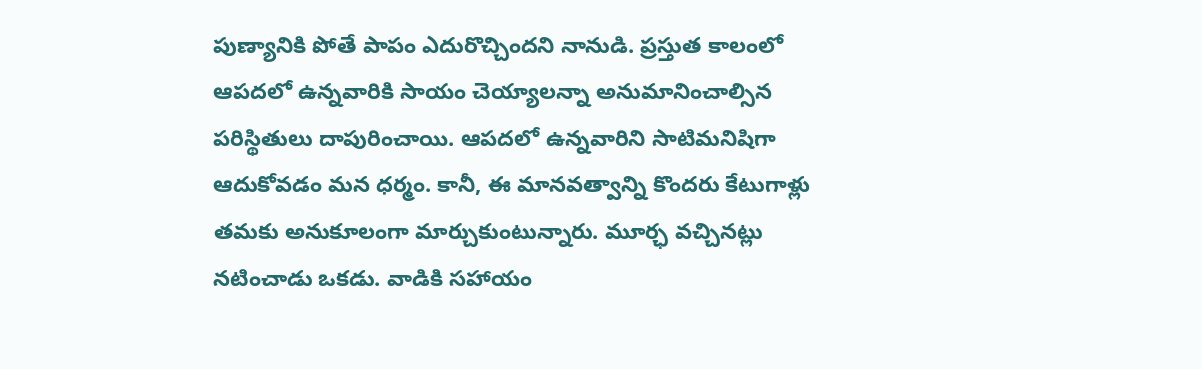పుణ్యానికి పోతే పాపం ఎదురొచ్చిందని నానుడి. ప్రస్తుత కాలంలో ఆపదలో ఉన్నవారికి సాయం చెయ్యాలన్నా అనుమానించాల్సిన పరిస్థితులు దాపురించాయి. ఆపదలో ఉన్నవారిని సాటిమనిషిగా ఆదుకోవడం మన ధర్మం. కానీ, ఈ మానవత్వాన్ని కొందరు కేటుగాళ్లు తమకు అనుకూలంగా మార్చుకుంటున్నారు. మూర్ఛ వచ్చినట్లు నటించాడు ఒకడు. వాడికి సహాయం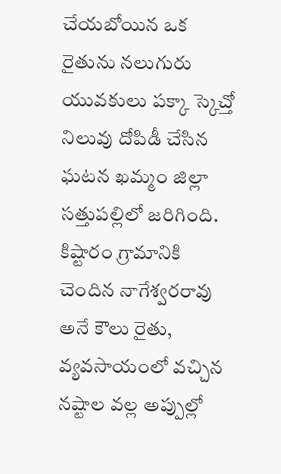చేయబోయిన ఒక రైతును నలుగురు యువకులు పక్కా స్కెచ్తో నిలువు దోపిడీ చేసిన ఘటన ఖమ్మం జిల్లా సత్తుపల్లిలో జరిగింది. కిష్టారం గ్రామానికి చెందిన నాగేశ్వరరావు అనే కౌలు రైతు, వ్యవసాయంలో వచ్చిన నష్టాల వల్ల అప్పుల్లో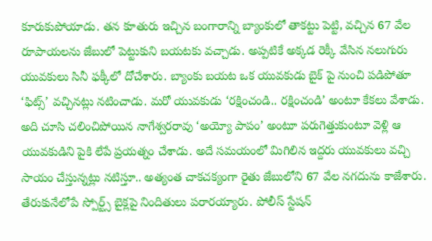కూరుకుపోయాడు. తన కూతురు ఇచ్చిన బంగారాన్ని బ్యాంకులో తాకట్టు పెట్టి, వచ్చిన 67 వేల రూపాయలను జేబులో పెట్టుకుని బయటకు వచ్చాడు. అప్పటికే అక్కడ రెక్కీ వేసిన నలుగురు యువకులు సినీ ఫక్కీలో దోచేశారు. బ్యాంకు బయట ఒక యువకుడు బైక్ పై నుంచి పడిపోతూ ‘ఫిట్స్’ వచ్చినట్లు నటించాడు. మరో యువకుడు ‘రక్షించండి.. రక్షించండి’ అంటూ కేకలు వేశాడు. అది చూసి చలించిపోయిన నాగేశ్వరరావు ‘అయ్యో పాపం’ అంటూ పరుగెత్తుకుంటూ వెళ్లి ఆ యువకుడిని పైకి లేపే ప్రయత్నం చేశాడు. అదే సమయంలో మిగిలిన ఇద్దరు యువకులు వచ్చి సాయం చేస్తున్నట్లు నటిస్తూ.. అత్యంత చాకచక్యంగా రైతు జేబులోని 67 వేల నగదును కాజేశారు. తేరుకునేలోపే స్పోర్ట్స్ బైక్లపై నిందితులు పరారయ్యారు. పోలీస్ స్టేషన్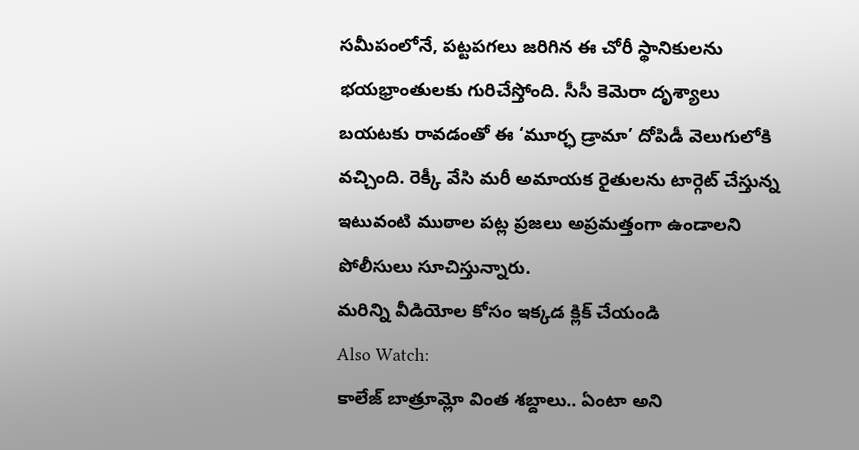సమీపంలోనే, పట్టపగలు జరిగిన ఈ చోరీ స్థానికులను భయభ్రాంతులకు గురిచేస్తోంది. సీసీ కెమెరా దృశ్యాలు బయటకు రావడంతో ఈ ‘మూర్ఛ డ్రామా’ దోపిడీ వెలుగులోకి వచ్చింది. రెక్కీ వేసి మరీ అమాయక రైతులను టార్గెట్ చేస్తున్న ఇటువంటి ముఠాల పట్ల ప్రజలు అప్రమత్తంగా ఉండాలని పోలీసులు సూచిస్తున్నారు.
మరిన్ని వీడియోల కోసం ఇక్కడ క్లిక్ చేయండి
Also Watch:
కాలేజ్ బాత్రూమ్లో వింత శబ్దాలు.. ఏంటా అని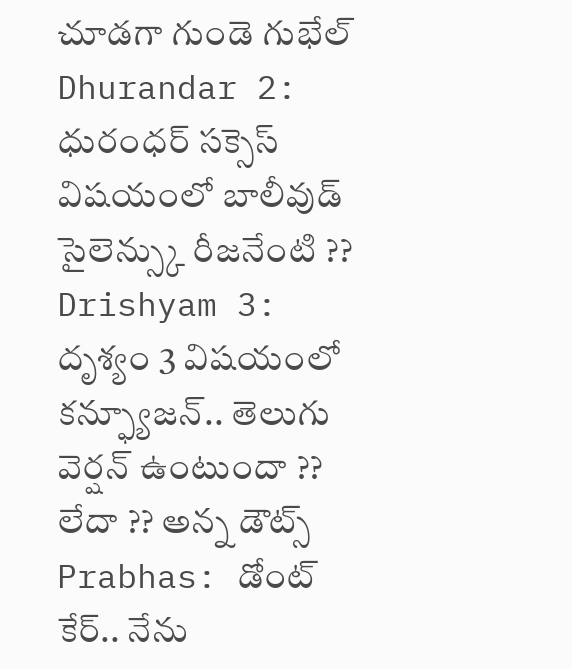చూడగా గుండె గుభేల్
Dhurandar 2: ధురంధర్ సక్సెస్ విషయంలో బాలీవుడ్ సైలెన్స్కు రీజనేంటి ??
Drishyam 3: దృశ్యం 3 విషయంలో కన్ఫ్యూజన్.. తెలుగు వెర్షన్ ఉంటుందా ?? లేదా ?? అన్న డౌట్స్
Prabhas: డోంట్ కేర్.. నేను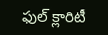ఫుల్ క్లారిటీ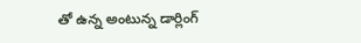తో ఉన్న అంటున్న డార్లింగ్